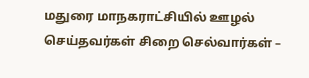மதுரை மாநகராட்சியில் ஊழல் செய்தவர்கள் சிறை செல்வார்கள் –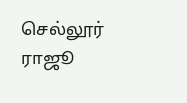செல்லூர் ராஜூ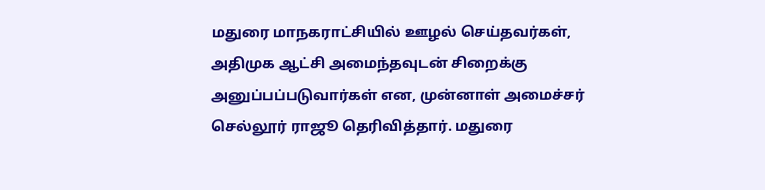மதுரை மாநகராட்சியில் ஊழல் செய்தவர்கள், அதிமுக ஆட்சி அமைந்தவுடன் சிறைக்கு அனுப்பப்படுவார்கள் என, முன்னாள் அமைச்சர் செல்லூர் ராஜூ தெரிவித்தார். மதுரை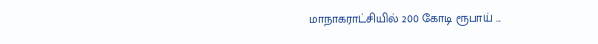மாநாகராட்சியில் 200 கோடி ரூபாய் ...